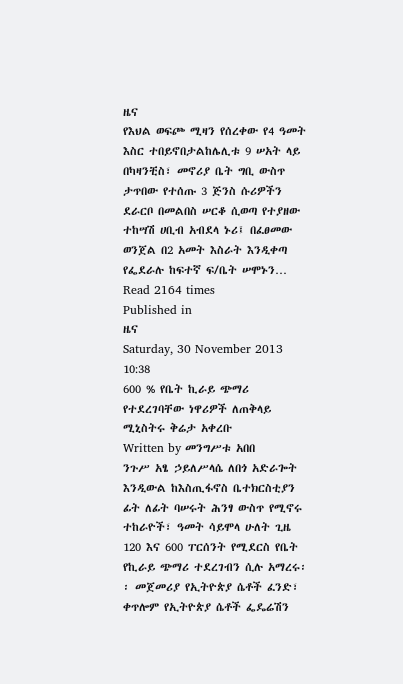ዜና
የእህል ወፍጮ ሚዛን የሰረቀው የ4 ዓመት እስር ተበይኖበታልከሌሊቱ 9 ሠአት ላይ በካዛንቺስ፣ መኖሪያ ቤት ግቢ ውስጥ ታጥበው የተሰጡ 3 ጅንስ ሱሪዎችን ደራርቦ በመልበስ ሠርቆ ሲወጣ የተያዘው ተከሣሽ ሀቢብ አብደላ ኑሪ፤ በፈፀመው ወንጀል በ2 አመት እስራት እንዲቀጣ የፌደራሉ ከፍተኛ ፍ/ቤት ሠሞኑን…
Read 2164 times
Published in
ዜና
Saturday, 30 November 2013 10:38
600 % የቤት ኪራይ ጭማሪ የተደረገባቸው ነዋሪዎች ለጠቅላይ ሚኒስትሩ ቅሬታ አቀረቡ
Written by መንግሥቱ አበበ
ንጉሥ አፄ ኃይለሥላሴ ለበጎ አድራጐት እንዲውል ከእስጢፋኖስ ቤተክርስቲያን ፊት ለፊት ባሠሩት ሕንፃ ውስጥ የሚኖሩ ተከራዮች፣ ዓመት ሳይሞላ ሁለት ጊዜ 120 እና 600 ፐርሰንት የሚደርስ የቤት የኪራይ ጭማሪ ተደረገብን ሲሉ አማረሩ፡፡ መጀመሪያ የኢትዮጵያ ሴቶች ፈንድ፣ ቀጥሎም የኢትዮጵያ ሴቶች ፌዴሬሽን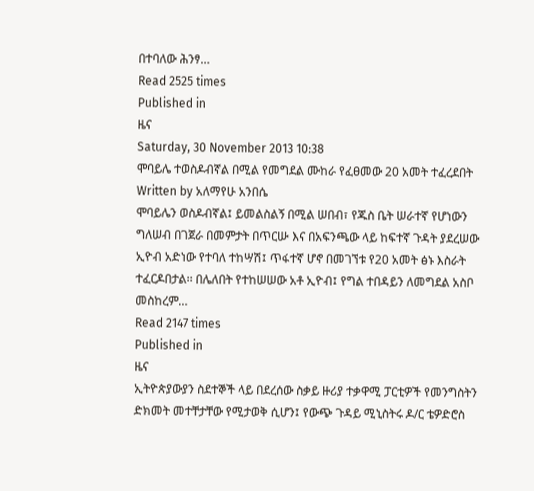በተባለው ሕንፃ…
Read 2525 times
Published in
ዜና
Saturday, 30 November 2013 10:38
ሞባይሌ ተወስዶብኛል በሚል የመግደል ሙከራ የፈፀመው 20 አመት ተፈረደበት
Written by አለማየሁ አንበሴ
ሞባይሌን ወስዶብኛል፤ ይመልስልኝ በሚል ሠበብ፣ የጁስ ቤት ሠራተኛ የሆነውን ግለሠብ በገጀራ በመምታት በጥርሡ እና በአፍንጫው ላይ ከፍተኛ ጉዳት ያደረሠው ኢዮብ አድነው የተባለ ተከሣሽ፤ ጥፋተኛ ሆኖ በመገኘቱ የ20 አመት ፅኑ እስራት ተፈርዶበታል፡፡ በሌለበት የተከሠሠው አቶ ኢዮብ፤ የግል ተበዳይን ለመግደል አስቦ መስከረም…
Read 2147 times
Published in
ዜና
ኢትዮጵያውያን ስደተኞች ላይ በደረሰው ስቃይ ዙሪያ ተቃዋሚ ፓርቲዎች የመንግስትን ድክመት መተቸታቸው የሚታወቅ ሲሆን፤ የውጭ ጉዳይ ሚኒስትሩ ዶ/ር ቴዎድሮስ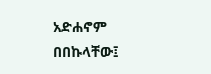አድሐኖም በበኩላቸው፤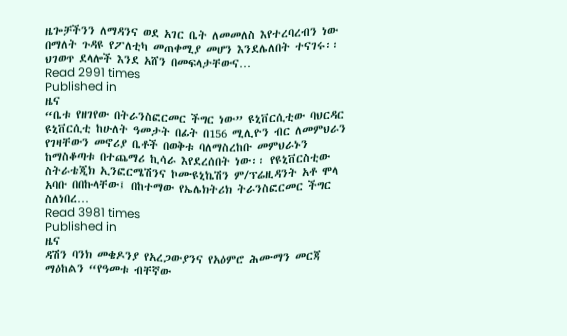ዜጐቻችንን ለማዳንና ወደ አገር ቤት ለመመለስ እየተረባረብን ነው በማለት ጉዳዩ የፖለቲካ መጠቀሚያ መሆን እንደሌለበት ተናገሩ፡፡ ህገወጥ ደላሎች እንደ አሸን በመፍላታቸውና…
Read 2991 times
Published in
ዜና
“ቤቱ የዘገየው በትራንስፎርመር ችግር ነው” ዩኒቨርሲቲው ባህርዳር ዩኒቨርሲቲ ከሁለት ዓመታት በፊት በ156 ሚሊዮን ብር ለመምህራን የገዛቸውን መኖሪያ ቤቶች በወቅቱ ባለማስረከቡ መምህራኑን ከማስቆጣቱ በተጨማሪ ኪሳራ እየደረሰበት ነው፡፡ የዩኒቨርስቲው ስትራቴጂክ ኢንፎርሜሽንና ኮሙዩኒኬሽን ም/ፕሬዚዳንት አቶ ሞላ አባቡ በበኩላቸው፤ በከተማው የኤሌክትሪክ ትራንስፎርመር ችግር ስለነበረ…
Read 3981 times
Published in
ዜና
ዳሽን ባንክ መቄዶንያ የአረጋውያንና የአዕምሮ ሕሙማን መርጃ ማዕከልን “የዓመቱ ብቸኛው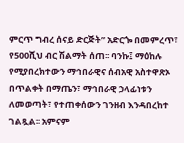ምርጥ ግብረ ሰናይ ድርጅት” አድርጐ በመምረጥ፣ የ500ሺህ ብር ሽልማት ሰጠ፡፡ ባንኩ፤ ማዕከሉ የሚያበረክተውን ማኅበራዊና ሰብአዊ አስተዋጽኦ በጥልቀት በማጤን፣ ማኅበራዊ ኃላፊነቱን ለመወጣት፣ የተጠቀሰውን ገንዘብ እንዳበረከተ ገልጿል፡፡ አምናም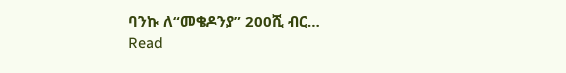ባንኩ ለ“መቄዶንያ” 200ሺ ብር…
Read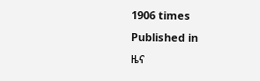1906 times
Published in
ዜና